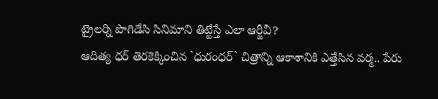ట్రైలర్ని పొగిడేసి సినిమాని తిట్టేస్తే ఎలా ఆర్జీవీ?
ఆదిత్య ధర్ తెరకెక్కించిన `ధురంధర్` చిత్రాన్ని ఆకాశానికి ఎత్తేసిన వర్మ.. పేరు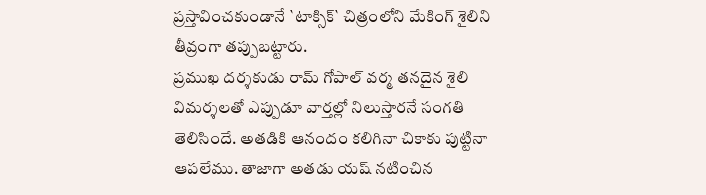ప్రస్తావించకుండానే `టాక్సిక్` చిత్రంలోని మేకింగ్ శైలిని తీవ్రంగా తప్పుబట్టారు.
ప్రముఖ దర్శకుడు రామ్ గోపాల్ వర్మ తనదైన శైలి విమర్శలతో ఎప్పుడూ వార్తల్లో నిలుస్తారనే సంగతి తెలిసిందే. అతడికి ఆనందం కలిగినా చికాకు పుట్టినా ఆపలేము. తాజాగా అతడు యష్ నటించిన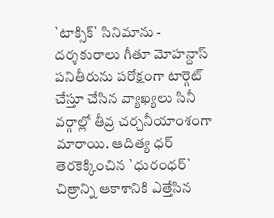`టాక్సిక్` సినిమాను - దర్శకురాలు గీతూ మోహన్దాస్ పనితీరును పరోక్షంగా టార్గెట్ చేస్తూ చేసిన వ్యాఖ్యలు సినీ వర్గాల్లో తీవ్ర చర్చనీయాంశంగా మారాయి. ఆదిత్య ధర్ తెరకెక్కించిన `ధురంధర్` చిత్రాన్ని ఆకాశానికి ఎత్తేసిన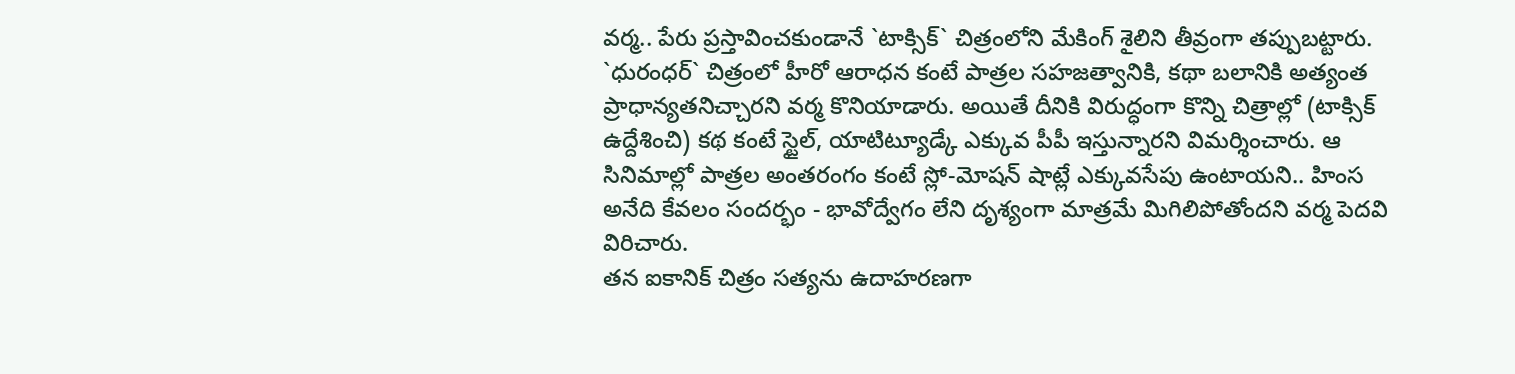వర్మ.. పేరు ప్రస్తావించకుండానే `టాక్సిక్` చిత్రంలోని మేకింగ్ శైలిని తీవ్రంగా తప్పుబట్టారు.
`ధురంధర్` చిత్రంలో హీరో ఆరాధన కంటే పాత్రల సహజత్వానికి, కథా బలానికి అత్యంత ప్రాధాన్యతనిచ్చారని వర్మ కొనియాడారు. అయితే దీనికి విరుద్ధంగా కొన్ని చిత్రాల్లో (టాక్సిక్ ఉద్దేశించి) కథ కంటే స్టైల్, యాటిట్యూడ్కే ఎక్కువ పీపీ ఇస్తున్నారని విమర్శించారు. ఆ సినిమాల్లో పాత్రల అంతరంగం కంటే స్లో-మోషన్ షాట్లే ఎక్కువసేపు ఉంటాయని.. హింస అనేది కేవలం సందర్భం - భావోద్వేగం లేని దృశ్యంగా మాత్రమే మిగిలిపోతోందని వర్మ పెదవి విరిచారు.
తన ఐకానిక్ చిత్రం సత్యను ఉదాహరణగా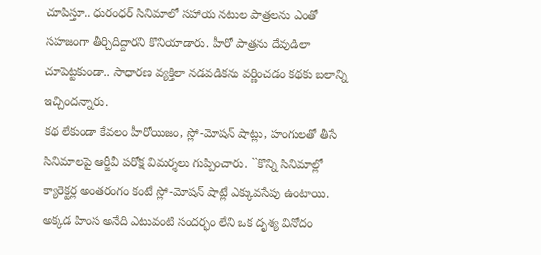చూపిస్తూ.. ధురంధర్ సినిమాలో సహాయ నటుల పాత్రలను ఎంతో సహజంగా తీర్చిదిద్దారని కొనియాడారు. హీరో పాత్రను దేవుడిలా చూపెట్టకుండా.. సాధారణ వ్యక్తిలా నడవడికను వర్ణించడం కథకు బలాన్ని ఇచ్చిందన్నారు.
కథ లేకుండా కేవలం హీరోయిజం, స్లో-మోషన్ షాట్లు, హంగులతో తీసే సినిమాలపై ఆర్జీవీ పరోక్ష విమర్శలు గుప్పించారు. ``కొన్ని సినిమాల్లో క్యారెక్టర్ల అంతరంగం కంటే స్లో-మోషన్ షాట్లే ఎక్కువసేపు ఉంటాయి. అక్కడ హింస అనేది ఎటువంటి సందర్భం లేని ఒక దృశ్య వినోదం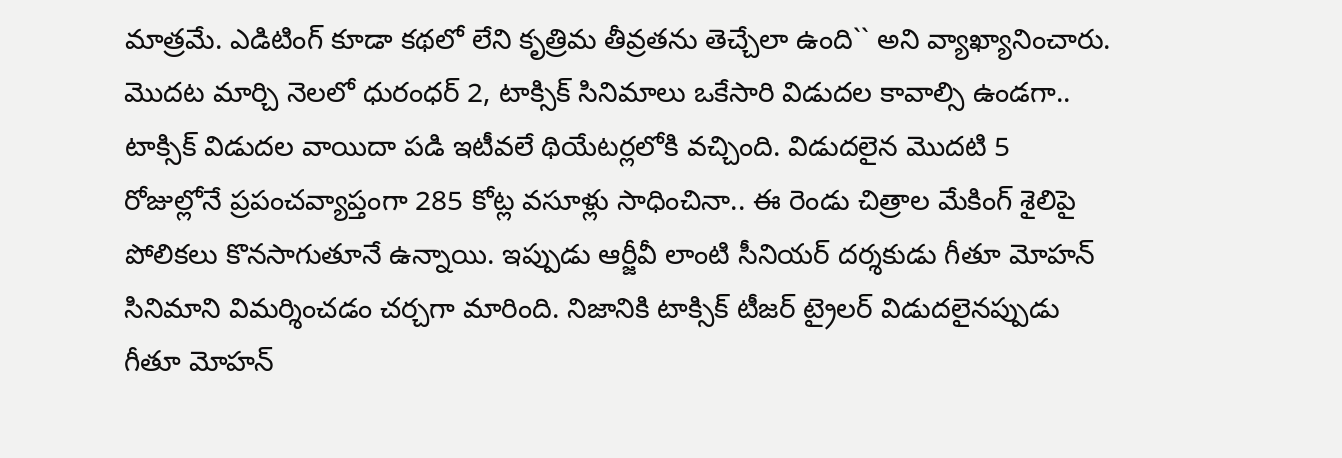మాత్రమే. ఎడిటింగ్ కూడా కథలో లేని కృత్రిమ తీవ్రతను తెచ్చేలా ఉంది`` అని వ్యాఖ్యానించారు.
మొదట మార్చి నెలలో ధురంధర్ 2, టాక్సిక్ సినిమాలు ఒకేసారి విడుదల కావాల్సి ఉండగా.. టాక్సిక్ విడుదల వాయిదా పడి ఇటీవలే థియేటర్లలోకి వచ్చింది. విడుదలైన మొదటి 5 రోజుల్లోనే ప్రపంచవ్యాప్తంగా 285 కోట్ల వసూళ్లు సాధించినా.. ఈ రెండు చిత్రాల మేకింగ్ శైలిపై పోలికలు కొనసాగుతూనే ఉన్నాయి. ఇప్పుడు ఆర్జీవీ లాంటి సీనియర్ దర్శకుడు గీతూ మోహన్ సినిమాని విమర్శించడం చర్చగా మారింది. నిజానికి టాక్సిక్ టీజర్ ట్రైలర్ విడుదలైనప్పుడు గీతూ మోహన్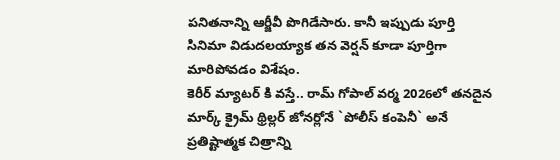పనితనాన్ని ఆర్జీవీ పొగిడేసారు. కానీ ఇప్పుడు పూర్తి సినిమా విడుదలయ్యాక తన వెర్షన్ కూడా పూర్తిగా మారిపోవడం విశేషం.
కెరీర్ మ్యాటర్ కి వస్తే.. రామ్ గోపాల్ వర్మ 2026లో తనదైన మార్క్ క్రైమ్ థ్రిల్లర్ జోనర్లోనే `పోలీస్ కంపెనీ` అనే ప్రతిష్టాత్మక చిత్రాన్ని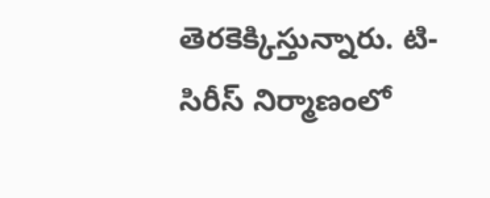తెరకెక్కిస్తున్నారు. టి-సిరీస్ నిర్మాణంలో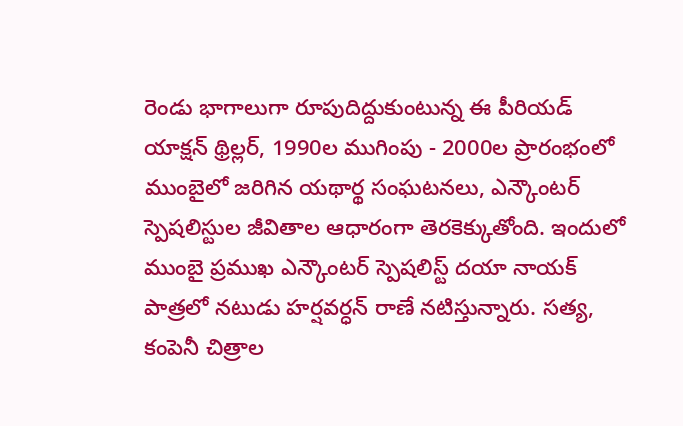రెండు భాగాలుగా రూపుదిద్దుకుంటున్న ఈ పీరియడ్ యాక్షన్ థ్రిల్లర్, 1990ల ముగింపు - 2000ల ప్రారంభంలో ముంబైలో జరిగిన యథార్థ సంఘటనలు, ఎన్కౌంటర్ స్పెషలిస్టుల జీవితాల ఆధారంగా తెరకెక్కుతోంది. ఇందులో ముంబై ప్రముఖ ఎన్కౌంటర్ స్పెషలిస్ట్ దయా నాయక్ పాత్రలో నటుడు హర్షవర్ధన్ రాణే నటిస్తున్నారు. సత్య, కంపెనీ చిత్రాల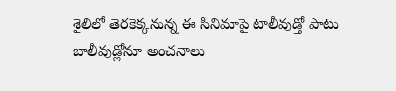శైలిలో తెరకెక్కనున్న ఈ సినిమాపై టాలీవుడ్తో పాటు బాలీవుడ్లోనూ అంచనాలు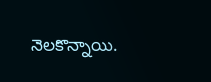నెలకొన్నాయి.